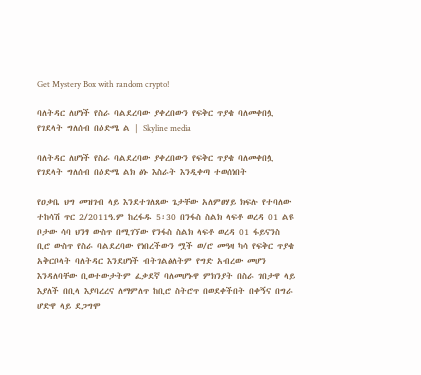Get Mystery Box with random crypto!

ባለትዳር ለሆነች የስራ ባልደረባው ያቀረበውን የፍቅር ጥያቄ ባለመቀበሏ የገደላት ግለሰብ በዕድሜ ል | Skyline media

ባለትዳር ለሆነች የስራ ባልደረባው ያቀረበውን የፍቅር ጥያቄ ባለመቀበሏ የገደላት ግለሰብ በዕድሜ ልክ ፅኑ እስራት እንዲቀጣ ተወሰነበት

የዐቃቤ ህግ መዝገብ ላይ እንደተገለጸው ጌታቸው አለምፀሃይ ክፍሉ የተባለው ተከሳሽ ጥር 2/2011ዓ.ም ከረፋዱ 5፡30 በንፋስ ስልክ ላፍቶ ወረዳ 01 ልዩ ቦታው ሳባ ህንፃ ውስጥ በሚገኘው የንፋስ ስልክ ላፍቶ ወረዳ 01 ፋይናንስ ቢሮ ውስጥ የስራ ባልደረባው የነበረችውን ሟች ወ/ሮ መዓዛ ካሳ የፍቅር ጥያቄ አቅርቦላት ባለትዳር እንደሆነች ብትገልፅለትም የግድ አብረው መሆን እንዳለባቸው ቢወተውታትም ፈቃደኛ ባለመሆኑዋ ምክንያት በስራ ገበታዋ ላይ እያለች በቢላ እያባረረና ለማምለጥ ከቢሮ ስትሮጥ በወደቀችበት በቀኝና በግራ ሆድዋ ላይ ደጋግሞ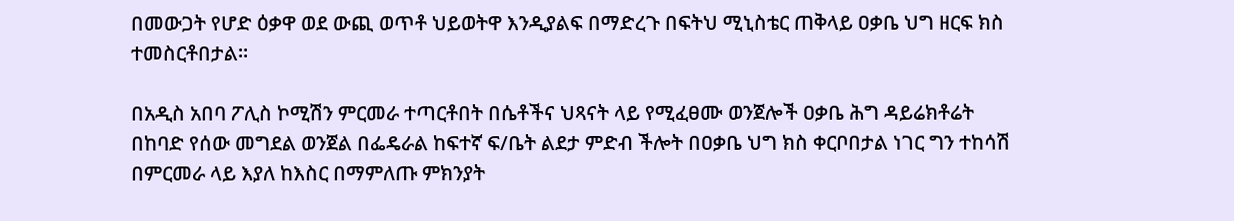በመውጋት የሆድ ዕቃዋ ወደ ውጪ ወጥቶ ህይወትዋ እንዲያልፍ በማድረጉ በፍትህ ሚኒስቴር ጠቅላይ ዐቃቤ ህግ ዘርፍ ክስ ተመስርቶበታል።

በአዲስ አበባ ፖሊስ ኮሚሽን ምርመራ ተጣርቶበት በሴቶችና ህጻናት ላይ የሚፈፀሙ ወንጀሎች ዐቃቤ ሕግ ዳይሬክቶሬት በከባድ የሰው መግደል ወንጀል በፌዴራል ከፍተኛ ፍ/ቤት ልደታ ምድብ ችሎት በዐቃቤ ህግ ክስ ቀርቦበታል ነገር ግን ተከሳሽ በምርመራ ላይ እያለ ከእስር በማምለጡ ምክንያት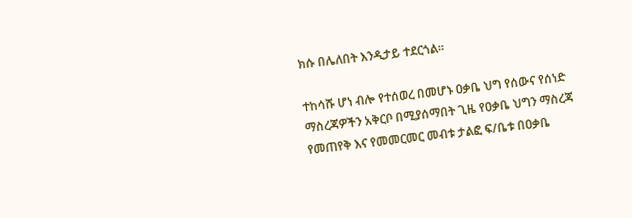ክሱ በሌለበት እንዲታይ ተደርጎል፡፡

ተከሳሹ ሆነ ብሎ የተሰወረ በመሆኑ ዐቃቤ ህግ የሰውና የሰነድ ማስረጃዎችን አቅርቦ በሚያሰማበት ጊዜ የዐቃቤ ህግን ማስረጃ የመጠየቅ እና የመመርመር መብቱ ታልፎ ፍ/ቤቱ በዐቃቤ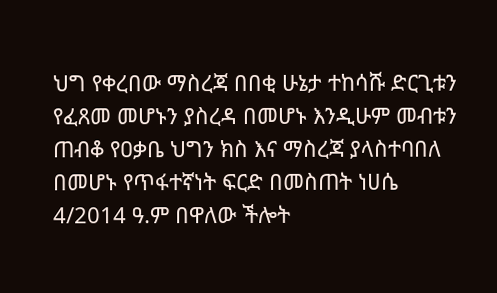ህግ የቀረበው ማስረጃ በበቂ ሁኔታ ተከሳሹ ድርጊቱን የፈጸመ መሆኑን ያስረዳ በመሆኑ እንዲሁም መብቱን ጠብቆ የዐቃቤ ህግን ክስ እና ማስረጃ ያላስተባበለ በመሆኑ የጥፋተኛነት ፍርድ በመስጠት ነሀሴ 4/2014 ዓ.ም በዋለው ችሎት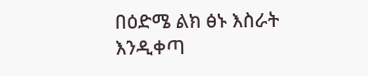በዕድሜ ልክ ፅኑ እስራት እንዲቀጣ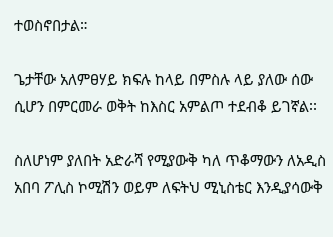ተወስኖበታል።

ጌታቸው አለምፀሃይ ክፍሉ ከላይ በምስሉ ላይ ያለው ሰው ሲሆን በምርመራ ወቅት ከእስር አምልጦ ተደብቆ ይገኛል፡፡

ስለሆነም ያለበት አድራሻ የሚያውቅ ካለ ጥቆማውን ለአዲስ አበባ ፖሊስ ኮሚሽን ወይም ለፍትህ ሚኒስቴር እንዲያሳውቅ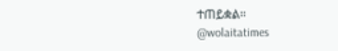ተጠይቋል፡፡
@wolaitatimes